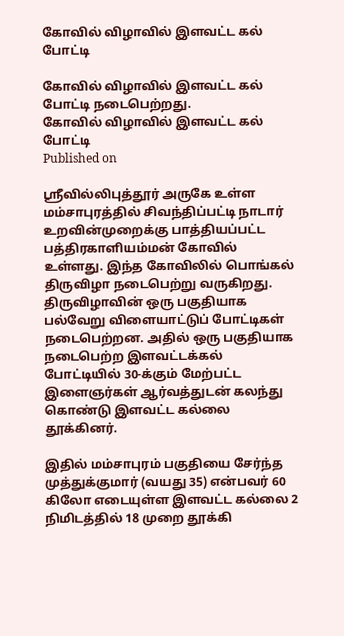கோவில் விழாவில் இளவட்ட கல் போட்டி

கோவில் விழாவில் இளவட்ட கல் போட்டி நடைபெற்றது.
கோவில் விழாவில் இளவட்ட கல் போட்டி
Published on

ஸ்ரீவில்லிபுத்தூர் அருகே உள்ள மம்சாபுரத்தில் சிவந்திப்பட்டி நாடார் உறவின்முறைக்கு பாத்தியப்பட்ட பத்திரகாளியம்மன் கோவில் உள்ளது. இந்த கோவிலில் பொங்கல் திருவிழா நடைபெற்று வருகிறது. திருவிழாவின் ஒரு பகுதியாக பல்வேறு விளையாட்டுப் போட்டிகள் நடைபெற்றன. அதில் ஒரு பகுதியாக நடைபெற்ற இளவட்டக்கல் போட்டியில் 30-க்கும் மேற்பட்ட இளைஞர்கள் ஆர்வத்துடன் கலந்து கொண்டு இளவட்ட கல்லை தூக்கினர்.

இதில் மம்சாபுரம் பகுதியை சேர்ந்த முத்துக்குமார் (வயது 35) என்பவர் 60 கிலோ எடையுள்ள இளவட்ட கல்லை 2 நிமிடத்தில் 18 முறை தூக்கி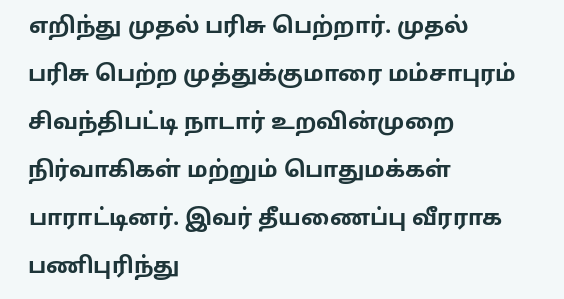எறிந்து முதல் பரிசு பெற்றார். முதல் பரிசு பெற்ற முத்துக்குமாரை மம்சாபுரம் சிவந்திபட்டி நாடார் உறவின்முறை நிர்வாகிகள் மற்றும் பொதுமக்கள் பாராட்டினர். இவர் தீயணைப்பு வீரராக பணிபுரிந்து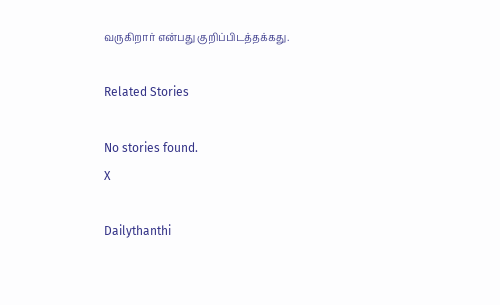வருகிறார் என்பது குறிப்பிடத்தக்கது.

Related Stories

No stories found.
X

Dailythanthi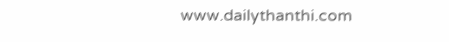www.dailythanthi.com